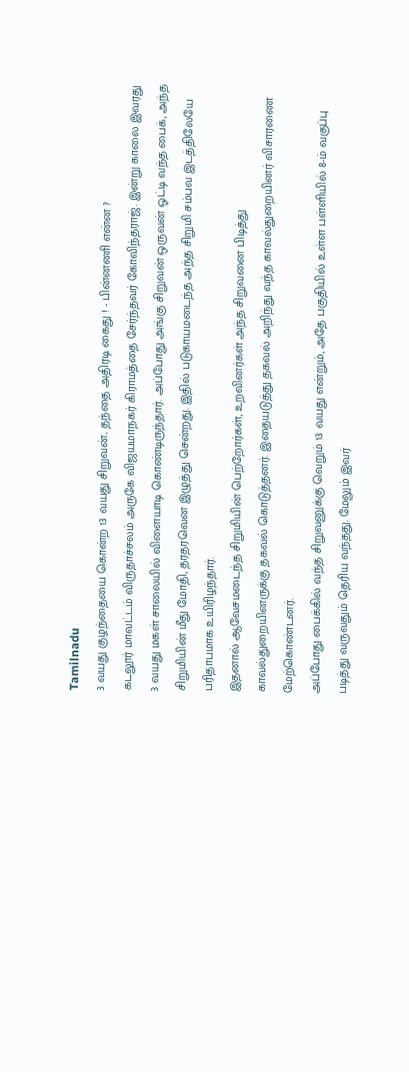Tamilnadu
3 வயது குழந்தையை கொன்ற 13 வயது சிறுவன்.. தந்தை அதிரடி கைது ! - பின்னணி என்ன ?
கடலூர் மாவட்டம் விருதாச்சலம் அருகே விஜயமாநகர் கிராமத்தை சேர்ந்தவர் கோவிந்தராஜ். இன்று காலை இவரது 3 வயது மகள் சாலையில் விளையாடி கொண்டிருந்தார். அப்போது அங்கு சிறுவன் ஒருவன் ஓட்டி வந்த பைக், அந்த சிறுமியின் மீது மோதி, தரதரவென இழுத்து சென்றது. இதில் படுகாயமடைந்த அந்த சிறுமி சம்பவ இடத்திலேயே பரிதாபமாக உயிரிழந்தார்.
இதனால் ஆவேசமடைந்த சிறுமியின் பெற்றோர்கள், உறவினர்கள் அந்த சிறுவனை பிடித்து காவல்துறையினருக்கு தகவல் கொடுத்தனர். இதையடுத்து தகவல் அறிந்து வந்த காவல்துறையினர் விசாரணை மேற்கொண்டனர்.
அப்போது பைக்கில் வந்த சிறுவனுக்கு வெறும் 13 வயது என்றும், அதே பகுதியில் உள்ள பள்ளியில் 8-ம் வகுப்பு படித்து வருவதும் தெரிய வந்தது. மேலும் இவர்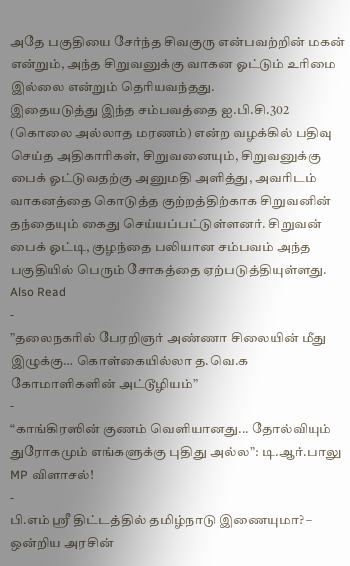அதே பகுதியை சேர்ந்த சிவகுரு என்பவற்றின் மகன் என்றும், அந்த சிறுவனுக்கு வாகன ஓட்டும் உரிமை இல்லை என்றும் தெரியவந்தது.
இதையடுத்து இந்த சம்பவத்தை ஐ.பி.சி.302 (கொலை அல்லாத மரணம்) என்ற வழக்கில் பதிவு செய்த அதிகாரிகள், சிறுவனையும், சிறுவனுக்கு பைக் ஓட்டுவதற்கு அனுமதி அளித்து, அவரிடம் வாகனத்தை கொடுத்த குற்றத்திற்காக சிறுவனின் தந்தையும் கைது செய்யப்பட்டுள்ளனர். சிறுவன் பைக் ஓட்டி, குழந்தை பலியான சம்பவம் அந்த பகுதியில் பெரும் சோகத்தை ஏற்படுத்தியுள்ளது.
Also Read
-
”தலைநகரில் பேரறிஞர் அண்ணா சிலையின் மீது இழுக்கு… கொள்கையில்லா த.வெ.க கோமாளிகளின் அட்டூழியம்”
-
“காங்கிரஸின் குணம் வெளியானது... தோல்வியும் துரோகமும் எங்களுக்கு புதிது அல்ல”: டி.ஆர்.பாலு MP விளாசல்!
-
பி.எம் ஸ்ரீ திட்டத்தில் தமிழ்நாடு இணையுமா? – ஒன்றிய அரசின்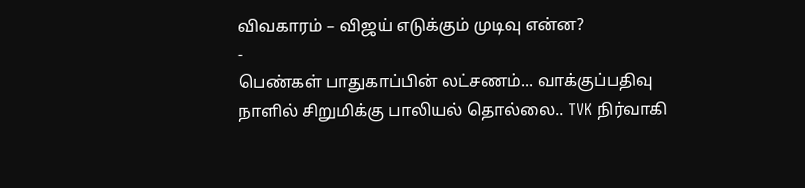விவகாரம் – விஜய் எடுக்கும் முடிவு என்ன?
-
பெண்கள் பாதுகாப்பின் லட்சணம்... வாக்குப்பதிவு நாளில் சிறுமிக்கு பாலியல் தொல்லை.. TVK நிர்வாகி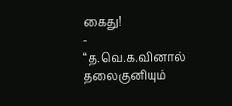கைது!
-
“த.வெ.க.வினால் தலைகுனியும்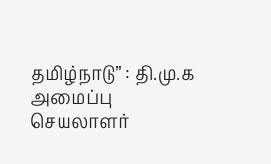தமிழ்நாடு” : தி.மு.க அமைப்பு செயலாளர்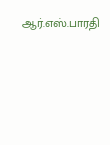ஆர்.எஸ்.பாரதி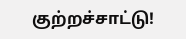குற்றச்சாட்டு!